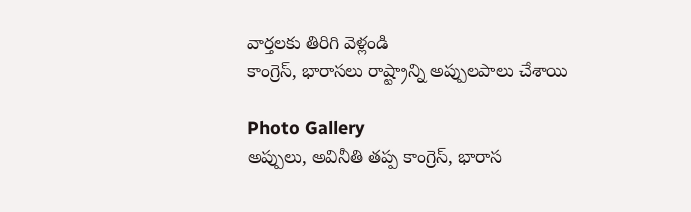వార్తలకు తిరిగి వెళ్లండి
కాంగ్రెస్, భారాసలు రాష్ట్రాన్ని అప్పులపాలు చేశాయి

Photo Gallery
అప్పులు, అవినీతి తప్ప కాంగ్రెస్, భారాస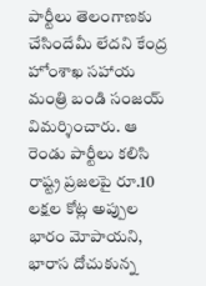పార్టీలు తెలంగాణకు చేసిందేమీ లేదని కేంద్ర హోంశాఖ సహాయ మంత్రి బండి సంజయ్ విమర్శించారు. ఆ రెండు పార్టీలు కలిసి రాష్ట్ర ప్రజలపై రూ.10 లక్షల కోట్ల అప్పుల భారం మోపాయని, భారాస దోచుకున్న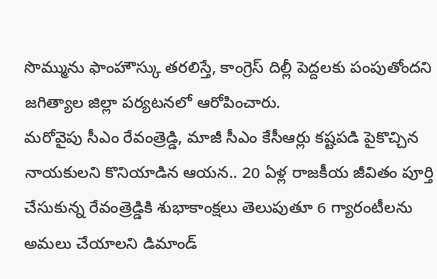సొమ్మును ఫాంహౌస్కు తరలిస్తే, కాంగ్రెస్ దిల్లీ పెద్దలకు పంపుతోందని జగిత్యాల జిల్లా పర్యటనలో ఆరోపించారు.
మరోవైపు సీఎం రేవంత్రెడ్డి, మాజీ సీఎం కేసీఆర్లు కష్టపడి పైకొచ్చిన నాయకులని కొనియాడిన ఆయన.. 20 ఏళ్ల రాజకీయ జీవితం పూర్తి చేసుకున్న రేవంత్రెడ్డికి శుభాకాంక్షలు తెలుపుతూ 6 గ్యారంటీలను అమలు చేయాలని డిమాండ్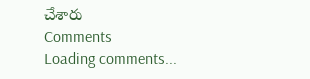చేశారు
Comments
Loading comments...